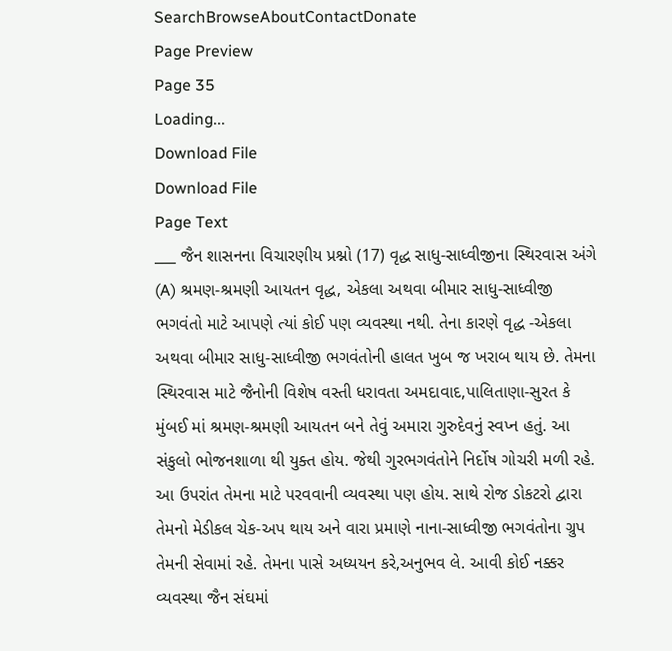SearchBrowseAboutContactDonate
Page Preview
Page 35
Loading...
Download File
Download File
Page Text
___ જૈન શાસનના વિચારણીય પ્રશ્નો (17) વૃદ્ધ સાધુ-સાધ્વીજીના સ્થિરવાસ અંગે (A) શ્રમણ-શ્રમણી આયતન વૃદ્ધ, એકલા અથવા બીમાર સાધુ-સાધ્વીજી ભગવંતો માટે આપણે ત્યાં કોઈ પણ વ્યવસ્થા નથી. તેના કારણે વૃદ્ધ -એકલા અથવા બીમાર સાધુ-સાધ્વીજી ભગવંતોની હાલત ખુબ જ ખરાબ થાય છે. તેમના સ્થિરવાસ માટે જૈનોની વિશેષ વસ્તી ધરાવતા અમદાવાદ,પાલિતાણા-સુરત કે મુંબઈ માં શ્રમણ-શ્રમણી આયતન બને તેવું અમારા ગુરુદેવનું સ્વપ્ન હતું. આ સંકુલો ભોજનશાળા થી યુક્ત હોય. જેથી ગુરભગવંતોને નિર્દોષ ગોચરી મળી રહે. આ ઉપરાંત તેમના માટે પરવવાની વ્યવસ્થા પણ હોય. સાથે રોજ ડોકટરો દ્વારા તેમનો મેડીકલ ચેક-અપ થાય અને વારા પ્રમાણે નાના-સાધ્વીજી ભગવંતોના ગ્રુપ તેમની સેવામાં રહે. તેમના પાસે અધ્યયન કરે,અનુભવ લે. આવી કોઈ નક્કર વ્યવસ્થા જૈન સંઘમાં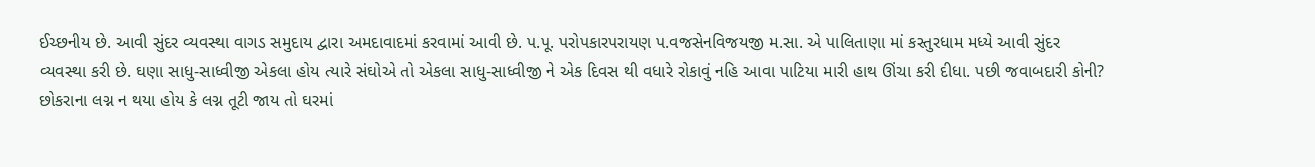ઈચ્છનીય છે. આવી સુંદર વ્યવસ્થા વાગડ સમુદાય દ્વારા અમદાવાદમાં કરવામાં આવી છે. પ.પૂ. પરોપકારપરાયણ પ.વજસેનવિજયજી મ.સા. એ પાલિતાણા માં કસ્તુરધામ મધ્યે આવી સુંદર વ્યવસ્થા કરી છે. ઘણા સાધુ-સાધ્વીજી એકલા હોય ત્યારે સંઘોએ તો એકલા સાધુ-સાધ્વીજી ને એક દિવસ થી વધારે રોકાવું નહિ આવા પાટિયા મારી હાથ ઊંચા કરી દીધા. પછી જવાબદારી કોની? છોકરાના લગ્ન ન થયા હોય કે લગ્ન તૂટી જાય તો ઘરમાં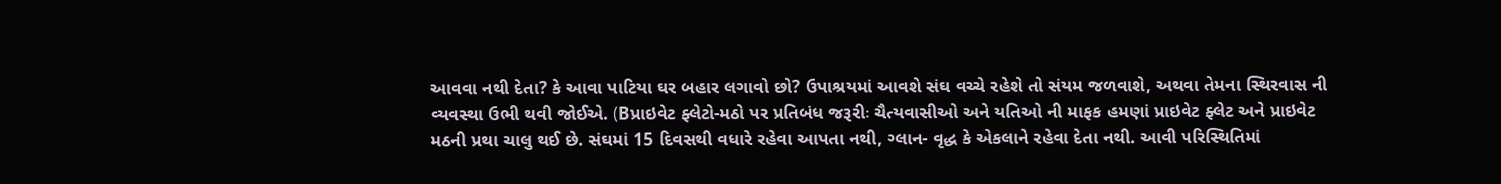આવવા નથી દેતા? કે આવા પાટિયા ઘર બહાર લગાવો છો? ઉપાશ્રયમાં આવશે સંઘ વચ્ચે રહેશે તો સંયમ જળવાશે, અથવા તેમના સ્થિરવાસ ની વ્યવસ્થા ઉભી થવી જોઈએ. (Bપ્રાઇવેટ ફ્લેટો-મઠો પર પ્રતિબંધ જરૂરીઃ ચૈત્યવાસીઓ અને યતિઓ ની માફક હમણાં પ્રાઇવેટ ફ્લેટ અને પ્રાઇવેટ મઠની પ્રથા ચાલુ થઈ છે. સંઘમાં 15 દિવસથી વધારે રહેવા આપતા નથી, ગ્લાન- વૃદ્ધ કે એકલાને રહેવા દેતા નથી. આવી પરિસ્થિતિમાં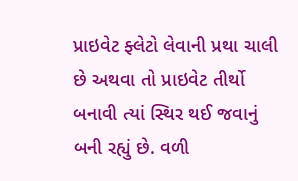પ્રાઇવેટ ફ્લેટો લેવાની પ્રથા ચાલી છે અથવા તો પ્રાઇવેટ તીર્થો બનાવી ત્યાં સ્થિર થઈ જવાનું બની રહ્યું છે. વળી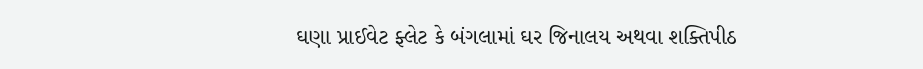ઘણા પ્રાઈવેટ ફ્લેટ કે બંગલામાં ઘર જિનાલય અથવા શક્તિપીઠ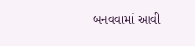બનવવામાં આવી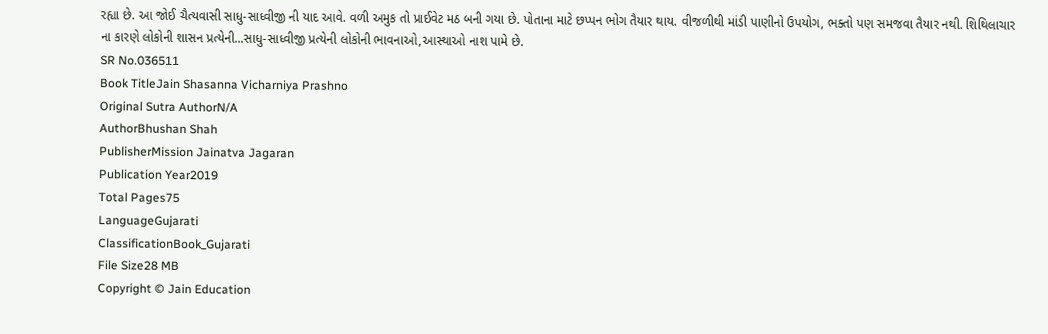રહ્યા છે. આ જોઈ ચૈત્યવાસી સાધુ-સાધ્વીજી ની યાદ આવે. વળી અમુક તો પ્રાઈવેટ મઠ બની ગયા છે. પોતાના માટે છપ્પન ભોગ તૈયાર થાય. વીજળીથી માંડી પાણીનો ઉપયોગ, ભક્તો પણ સમજવા તૈયાર નથી. શિથિલાચાર ના કારણે લોકોની શાસન પ્રત્યેની...સાધુ-સાધ્વીજી પ્રત્યેની લોકોની ભાવનાઓ,આસ્થાઓ નાશ પામે છે.
SR No.036511
Book TitleJain Shasanna Vicharniya Prashno
Original Sutra AuthorN/A
AuthorBhushan Shah
PublisherMission Jainatva Jagaran
Publication Year2019
Total Pages75
LanguageGujarati
ClassificationBook_Gujarati
File Size28 MB
Copyright © Jain Education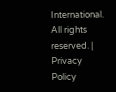International. All rights reserved. | Privacy Policy